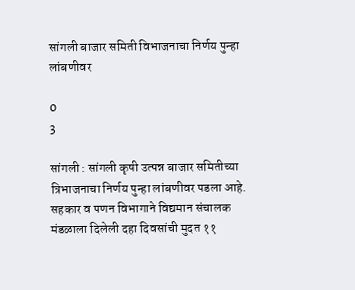सांगली बाजार समिती विभाजनाचा निर्णय पुन्हा लांबणीवर

0
3

सांगली : सांगली कृषी उत्पन्न बाजार समितीच्या त्रिभाजनाचा निर्णय पुन्हा लांबणीवर पडला आहे. सहकार व पणन विभागाने विद्यमान संचालक मंडळाला दिलेली दहा दिवसांची मुदत ११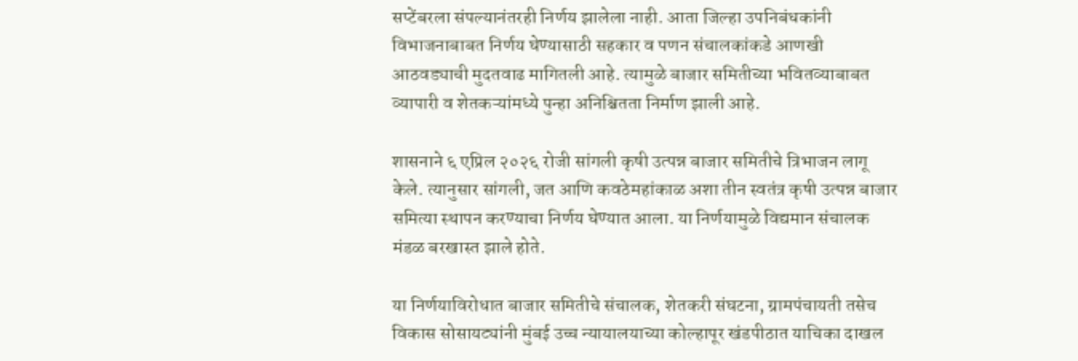सप्टेंबरला संपल्यानंतरही निर्णय झालेला नाही. आता जिल्हा उपनिबंधकांनी विभाजनाबाबत निर्णय घेण्यासाठी सहकार व पणन संचालकांकडे आणखी आठवड्याची मुदतवाढ मागितली आहे. त्यामुळे बाजार समितीच्या भवितव्याबाबत व्यापारी व शेतकऱ्यांमध्ये पुन्हा अनिश्चितता निर्माण झाली आहे.

शासनाने ६ एप्रिल २०२६ रोजी सांगली कृषी उत्पन्न बाजार समितीचे त्रिभाजन लागू केले. त्यानुसार सांगली, जत आणि कवठेमहांकाळ अशा तीन स्वतंत्र कृषी उत्पन्न बाजार समित्या स्थापन करण्याचा निर्णय घेण्यात आला. या निर्णयामुळे विद्यमान संचालक मंडळ बरखास्त झाले होते.

या निर्णयाविरोधात बाजार समितीचे संचालक, शेतकरी संघटना, ग्रामपंचायती तसेच विकास सोसायट्यांनी मुंबई उच्च न्यायालयाच्या कोल्हापूर खंडपीठात याचिका दाखल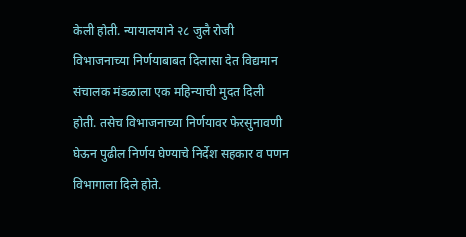केली होती. न्यायालयाने २८ जुलै रोजी विभाजनाच्या निर्णयाबाबत दिलासा देत विद्यमान संचालक मंडळाला एक महिन्याची मुदत दिली होती. तसेच विभाजनाच्या निर्णयावर फेरसुनावणी घेऊन पुढील निर्णय घेण्याचे निर्देश सहकार व पणन विभागाला दिले होते.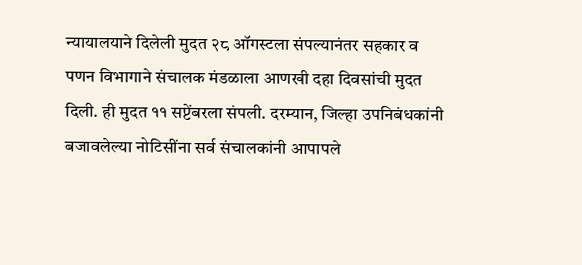न्यायालयाने दिलेली मुदत २८ ऑगस्टला संपल्यानंतर सहकार व पणन विभागाने संचालक मंडळाला आणखी दहा दिवसांची मुदत दिली. ही मुदत ११ सप्टेंबरला संपली. दरम्यान, जिल्हा उपनिबंधकांनी बजावलेल्या नोटिसींना सर्व संचालकांनी आपापले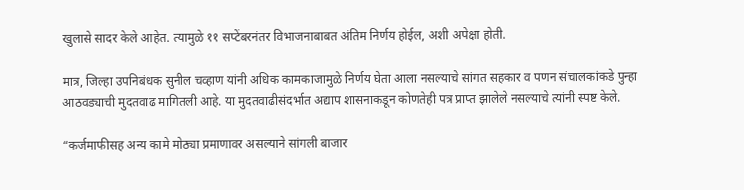खुलासे सादर केले आहेत. त्यामुळे ११ सप्टेंबरनंतर विभाजनाबाबत अंतिम निर्णय होईल, अशी अपेक्षा होती.

मात्र, जिल्हा उपनिबंधक सुनील चव्हाण यांनी अधिक कामकाजामुळे निर्णय घेता आला नसल्याचे सांगत सहकार व पणन संचालकांकडे पुन्हा आठवड्याची मुदतवाढ मागितली आहे. या मुदतवाढीसंदर्भात अद्याप शासनाकडून कोणतेही पत्र प्राप्त झालेले नसल्याचे त्यांनी स्पष्ट केले.

“कर्जमाफीसह अन्य कामे मोठ्या प्रमाणावर असल्याने सांगली बाजार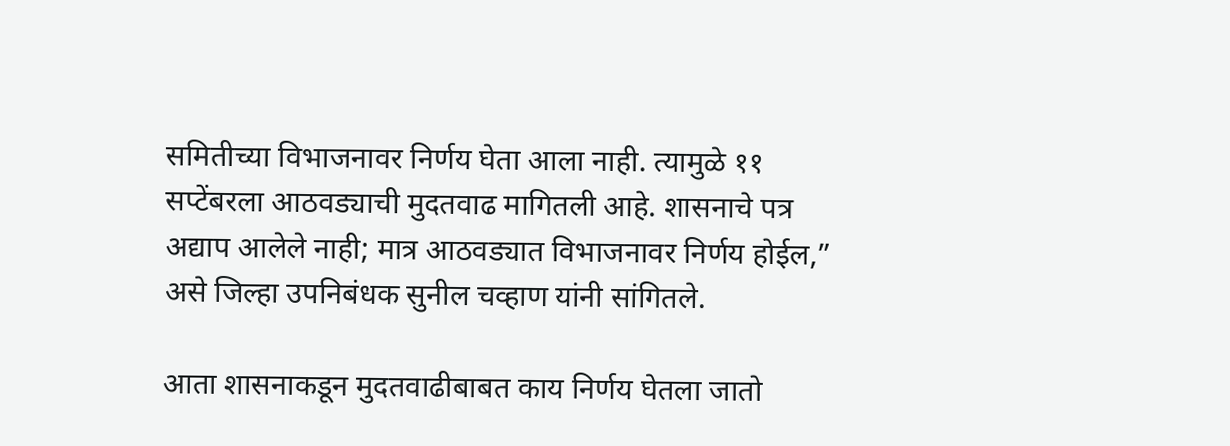समितीच्या विभाजनावर निर्णय घेता आला नाही. त्यामुळे ११ सप्टेंबरला आठवड्याची मुदतवाढ मागितली आहे. शासनाचे पत्र अद्याप आलेले नाही; मात्र आठवड्यात विभाजनावर निर्णय होईल,” असे जिल्हा उपनिबंधक सुनील चव्हाण यांनी सांगितले.

आता शासनाकडून मुदतवाढीबाबत काय निर्णय घेतला जातो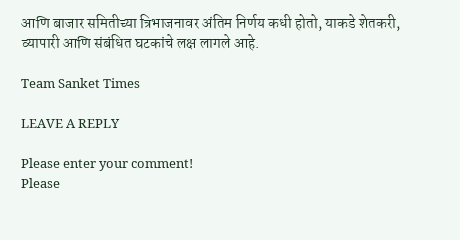आणि बाजार समितीच्या त्रिभाजनावर अंतिम निर्णय कधी होतो, याकडे शेतकरी, व्यापारी आणि संबंधित घटकांचे लक्ष लागले आहे.

Team Sanket Times

LEAVE A REPLY

Please enter your comment!
Please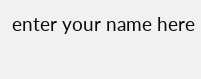enter your name here